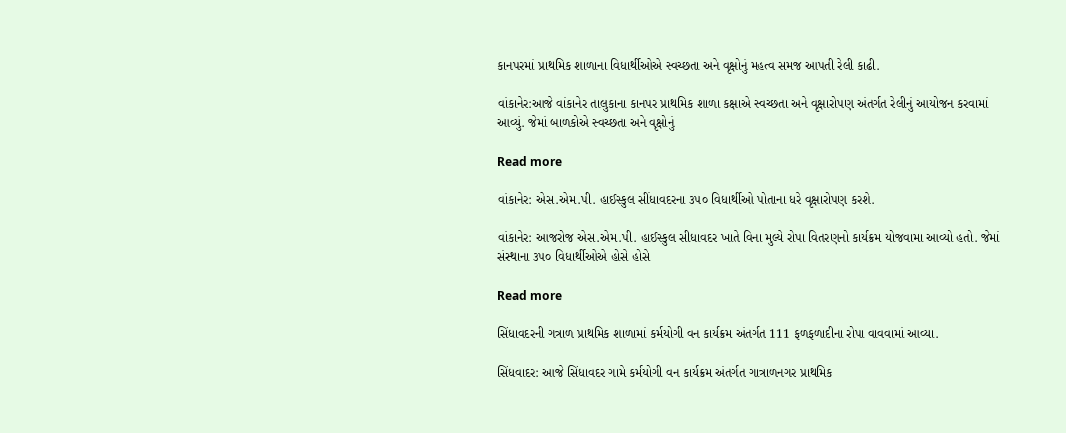કાનપરમાં પ્રાથમિક શાળાના વિધાર્થીઓએ સ્વચ્છતા અને વૃક્ષોનું મહત્વ સમજ આપતી રેલી કાઢી.

વાંકાનેર:આજે વાંકાનેર તાલુકાના કાનપર પ્રાથમિક શાળા કક્ષાએ સ્વચ્છતા અને વૃક્ષારોપણ અંતર્ગત રેલીનું આયોજન કરવામાં આવ્યું. જેમાં બાળકોએ સ્વચ્છતા અને વૃક્ષોનું

Read more

વાંકાનેર: એસ.એમ.પી. હાઈસ્કુલ સીંધાવદરના ૩૫૦ વિધાર્થીઓ પોતાના ધરે વૃક્ષારોપણ કરશે.

વાંકાનેર: આજરોજ એસ.એમ.પી. હાઈસ્કુલ સીધાવદર ખાતે વિના મુલ્યે રોપા વિતરણનો કાર્યક્રમ યોજવામા આવ્યો હતો. જેમાં સંસ્થાના ૩૫૦ વિધાર્થીઓએ હોસે હોસે

Read more

સિંધાવદરની ગત્રાળ પ્રાથમિક શાળામાં કર્મયોગી વન કાર્યક્રમ અંતર્ગત 111 ફળફળાદીના રોપા વાવવામાં આવ્યા.

સિંધવાદર: આજે સિંધાવદર ગામે કર્મયોગી વન કાર્યક્રમ અંતર્ગત ગાત્રાળનગર પ્રાથમિક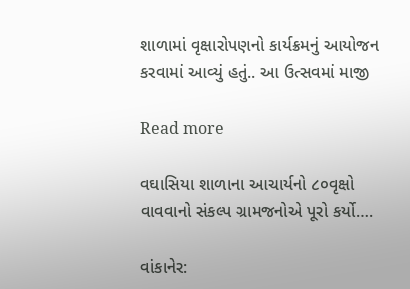શાળામાં વૃક્ષારોપણનો કાર્યક્રમનું આયોજન કરવામાં આવ્યું હતું.. આ ઉત્સવમાં માજી

Read more

વઘાસિયા શાળાના આચાર્યનો ૮૦વૃક્ષો વાવવાનો સંકલ્પ ગ્રામજનોએ પૂરો કર્યો….

વાંકાનેર: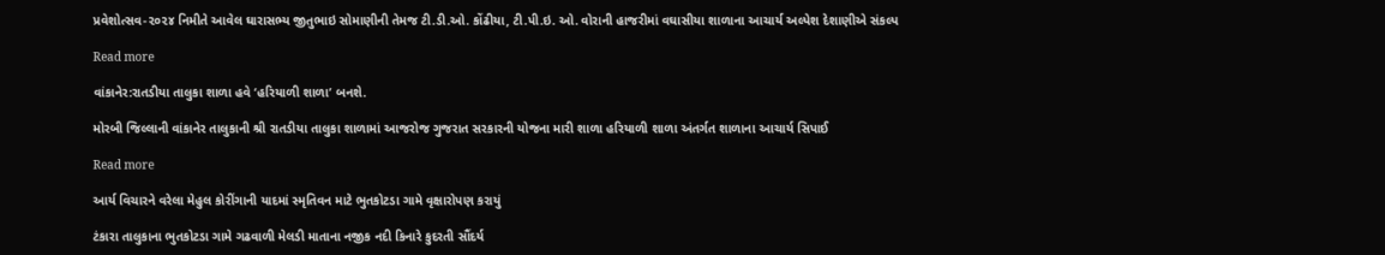પ્રવેશોત્સવ-૨૦૨૪ નિમીતે આવેલ ઘારાસભ્ય જીતુભાઇ સોમાણીની તેમજ ટી.ડી.ઓ. કોંઢીયા, ટી.પી.ઇ. ઓ. વોરાની હાજરીમાં વઘાસીયા શાળાના આચાર્ય અલ્પેશ દેશાણીએ સંકલ્પ

Read more

વાંકાનેર:રાતડીયા તાલુકા શાળા હવે ‘હરિયાળી શાળા’ બનશે.

મોરબી જિલ્લાની વાંકાનેર તાલુકાની શ્રી રાતડીયા તાલુકા શાળામાં આજરોજ ગુજરાત સરકારની યોજના મારી શાળા હરિયાળી શાળા અંતર્ગત શાળાના આચાર્ય સિપાઈ

Read more

આર્ય વિચારને વરેલા મેહુલ કોરીંગાની યાદમાં સ્મૃતિવન માટે ભુતકોટડા ગામે વૃક્ષારોપણ કરાયું

ટંકારા તાલુકાના ભુતકોટડા ગામે ગઢવાળી મેલડી માતાના નજીક નદી કિનારે કુદરતી સૌંદર્ય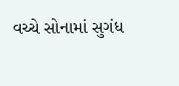વચ્ચે સોનામાં સુગંધ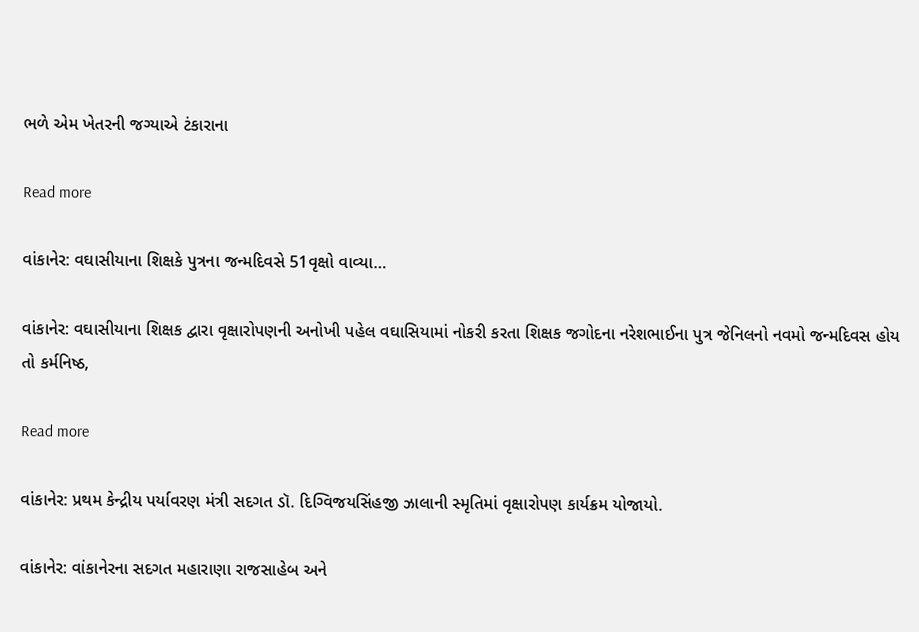ભળે એમ ખેતરની જગ્યાએ ટંકારાના

Read more

વાંકાનેર: વઘાસીયાના શિક્ષકે પુત્રના જન્મદિવસે 51વૃક્ષો વાવ્યા…

વાંકાનેર: વઘાસીયાના શિક્ષક દ્વારા વૃક્ષારોપણની અનોખી પહેલ વઘાસિયામાં નોકરી કરતા શિક્ષક જગોદના નરેશભાઈના પુત્ર જેનિલનો નવમો જન્મદિવસ હોય તો કર્મનિષ્ઠ,

Read more

વાંકાનેર: પ્રથમ કેન્દ્રીય પર્યાવરણ મંત્રી સદગત ડૉ. દિગ્વિજયસિંહજી ઝાલાની સ્મૃતિમાં વૃક્ષારોપણ કાર્યક્રમ યોજાયો.

વાંકાનેર: વાંકાનેરના સદગત મહારાણા રાજસાહેબ અને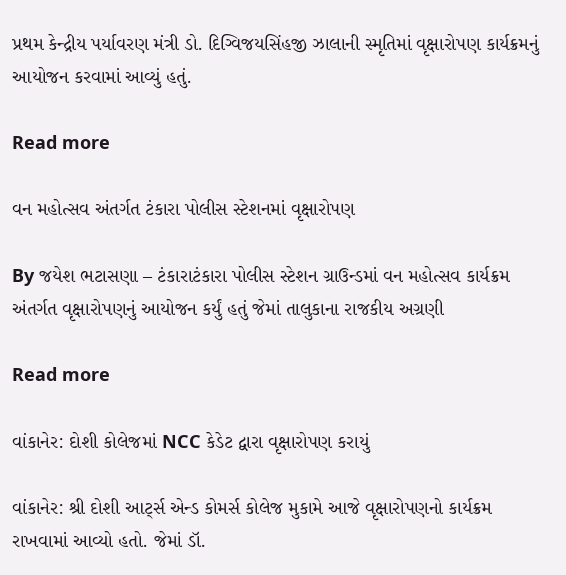પ્રથમ કેન્દ્રીય પર્યાવરણ મંત્રી ડો. દિગ્વિજયસિંહજી ઝાલાની સ્મૃતિમાં વૃક્ષારોપણ કાર્યક્રમનું આયોજન કરવામાં આવ્યું હતું.

Read more

વન મહોત્સવ અંતર્ગત ટંકારા પોલીસ સ્ટેશનમાં વૃક્ષારોપણ

By જયેશ ભટાસણા – ટંકારાટંકારા પોલીસ સ્ટેશન ગ્રાઉન્ડમાં વન મહોત્સવ કાર્યક્રમ અંતર્ગત વૃક્ષારોપણનું આયોજન કર્યું હતું જેમાં તાલુકાના રાજકીય અગ્રણી

Read more

વાંકાનેર: દોશી કોલેજમાં NCC કેડેટ દ્વારા વૃક્ષારોપણ કરાયું

વાંકાનેર: શ્રી દોશી આર્ટ્સ એન્ડ કોમર્સ કોલેજ મુકામે આજે વૃક્ષારોપણનો કાર્યક્રમ રાખવામાં આવ્યો હતો. જેમાં ડૉ.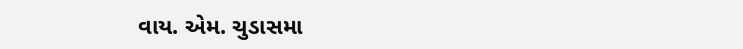વાય. એમ. ચુડાસમા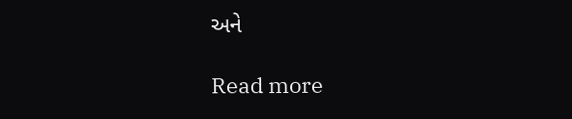અને

Read more